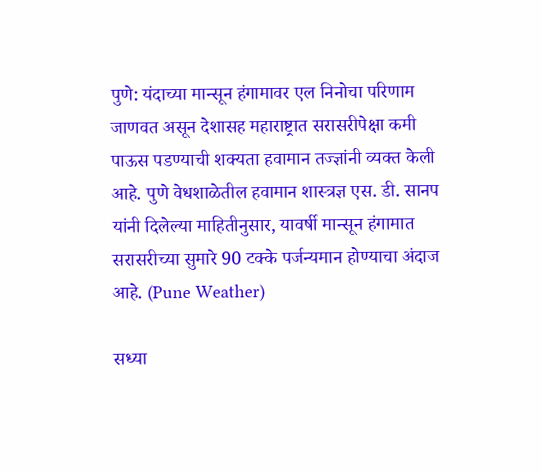पुणे: यंदाच्या मान्सून हंगामावर एल निनोचा परिणाम जाणवत असून देशासह महाराष्ट्रात सरासरीपेक्षा कमी पाऊस पडण्याची शक्यता हवामान तज्ज्ञांनी व्यक्त केली आहे. पुणे वेधशाळेतील हवामान शास्त्रज्ञ एस. डी. सानप यांनी दिलेल्या माहितीनुसार, यावर्षी मान्सून हंगामात सरासरीच्या सुमारे 90 टक्के पर्जन्यमान होण्याचा अंदाज आहे. (Pune Weather)

सध्या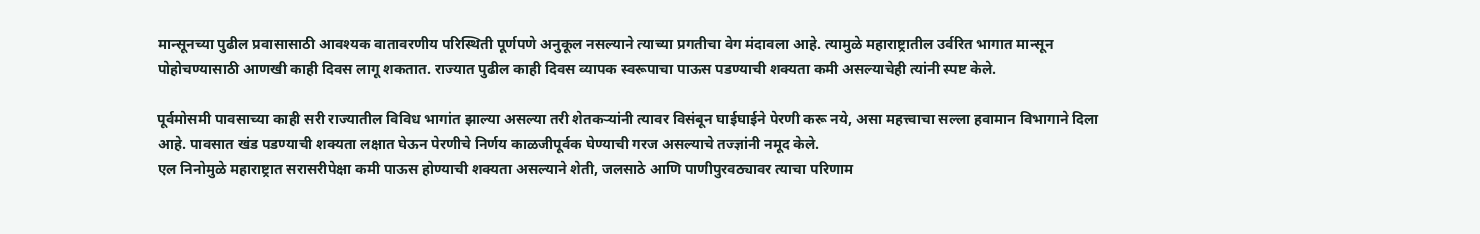मान्सूनच्या पुढील प्रवासासाठी आवश्यक वातावरणीय परिस्थिती पूर्णपणे अनुकूल नसल्याने त्याच्या प्रगतीचा वेग मंदावला आहे. त्यामुळे महाराष्ट्रातील उर्वरित भागात मान्सून पोहोचण्यासाठी आणखी काही दिवस लागू शकतात. राज्यात पुढील काही दिवस व्यापक स्वरूपाचा पाऊस पडण्याची शक्यता कमी असल्याचेही त्यांनी स्पष्ट केले.

पूर्वमोसमी पावसाच्या काही सरी राज्यातील विविध भागांत झाल्या असल्या तरी शेतकऱ्यांनी त्यावर विसंबून घाईघाईने पेरणी करू नये, असा महत्त्वाचा सल्ला हवामान विभागाने दिला आहे. पावसात खंड पडण्याची शक्यता लक्षात घेऊन पेरणीचे निर्णय काळजीपूर्वक घेण्याची गरज असल्याचे तज्ज्ञांनी नमूद केले.
एल निनोमुळे महाराष्ट्रात सरासरीपेक्षा कमी पाऊस होण्याची शक्यता असल्याने शेती, जलसाठे आणि पाणीपुरवठ्यावर त्याचा परिणाम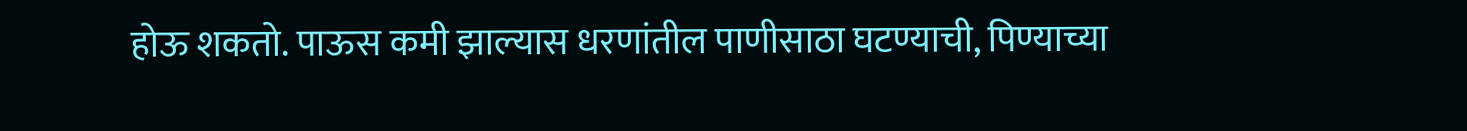होऊ शकतो. पाऊस कमी झाल्यास धरणांतील पाणीसाठा घटण्याची, पिण्याच्या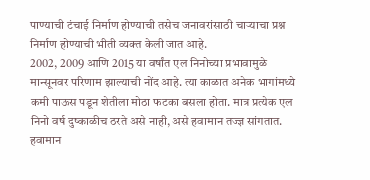पाण्याची टंचाई निर्माण होण्याची तसेच जनावरांसाठी चाऱ्याचा प्रश्न निर्माण होण्याची भीती व्यक्त केली जात आहे.
2002, 2009 आणि 2015 या वर्षांत एल निनोच्या प्रभावामुळे मान्सूनवर परिणाम झाल्याची नोंद आहे. त्या काळात अनेक भागांमध्ये कमी पाऊस पडून शेतीला मोठा फटका बसला होता. मात्र प्रत्येक एल निनो वर्ष दुष्काळीच ठरते असे नाही, असे हवामान तज्ज्ञ सांगतात.
हवामान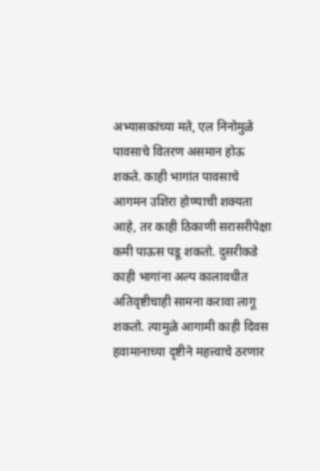अभ्यासकांच्या मते, एल निनोमुळे पावसाचे वितरण असमान होऊ शकते. काही भागांत पावसाचे आगमन उशिरा होण्याची शक्यता आहे, तर काही ठिकाणी सरासरीपेक्षा कमी पाऊस पडू शकतो. दुसरीकडे काही भागांना अल्प कालावधीत अतिवृष्टीचाही सामना करावा लागू शकतो. त्यामुळे आगामी काही दिवस हवामानाच्या दृष्टीने महत्त्वाचे ठरणार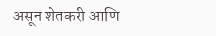असून शेतकरी आणि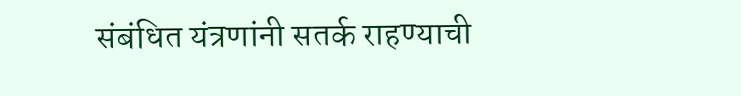संबंधित यंत्रणांनी सतर्क राहण्याची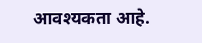आवश्यकता आहे.